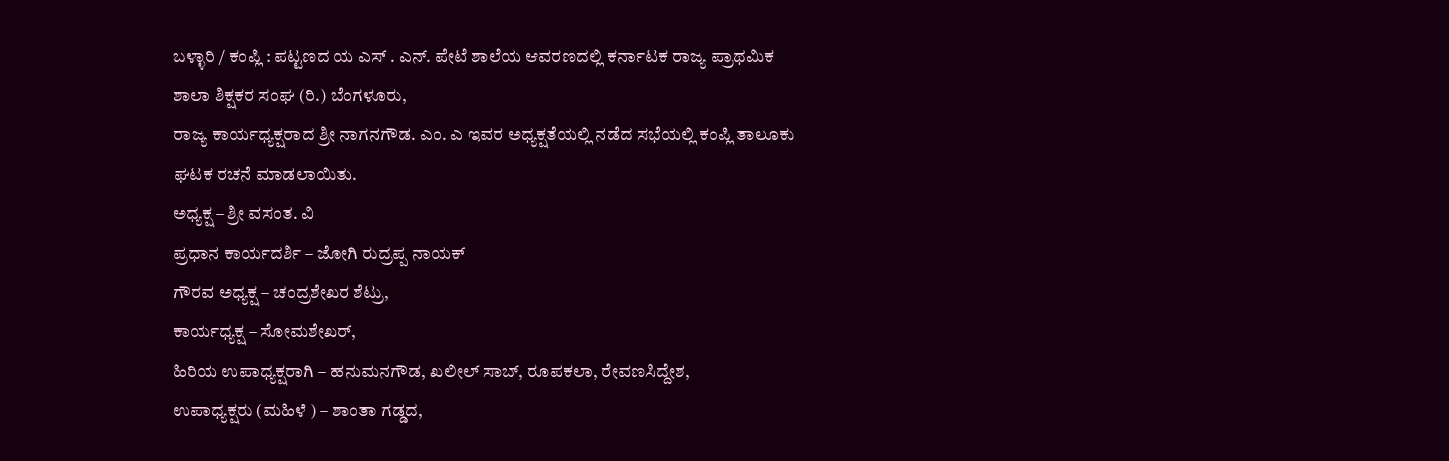ಬಳ್ಳಾರಿ / ಕಂಪ್ಲಿ : ಪಟ್ಟಣದ ಯ ಎಸ್ . ಎನ್. ಪೇಟೆ ಶಾಲೆಯ ಆವರಣದಲ್ಲಿ ಕರ್ನಾಟಕ ರಾಜ್ಯ ಪ್ರಾಥಮಿಕ ಶಾಲಾ ಶಿಕ್ಷಕರ ಸಂಘ (ರಿ.) ಬೆಂಗಳೂರು,
ರಾಜ್ಯ ಕಾರ್ಯಧ್ಯಕ್ಷರಾದ ಶ್ರೀ ನಾಗನಗೌಡ. ಎಂ. ಎ ಇವರ ಅಧ್ಯಕ್ಷತೆಯಲ್ಲಿ ನಡೆದ ಸಭೆಯಲ್ಲಿ ಕಂಪ್ಲಿ ತಾಲೂಕು ಘಟಕ ರಚನೆ ಮಾಡಲಾಯಿತು.
ಅಧ್ಯಕ್ಷ – ಶ್ರೀ ವಸಂತ. ವಿ
ಪ್ರಧಾನ ಕಾರ್ಯದರ್ಶಿ – ಜೋಗಿ ರುದ್ರಪ್ಪ ನಾಯಕ್
ಗೌರವ ಅಧ್ಯಕ್ಷ – ಚಂದ್ರಶೇಖರ ಶೆಟ್ರು,
ಕಾರ್ಯಧ್ಯಕ್ಷ – ಸೋಮಶೇಖರ್,
ಹಿರಿಯ ಉಪಾಧ್ಯಕ್ಷರಾಗಿ – ಹನುಮನಗೌಡ, ಖಲೀಲ್ ಸಾಬ್, ರೂಪಕಲಾ, ರೇವಣಸಿದ್ದೇಶ,
ಉಪಾಧ್ಯಕ್ಷರು (ಮಹಿಳೆ ) – ಶಾಂತಾ ಗಡ್ಡದ,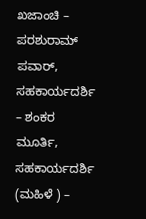ಖಜಾಂಚಿ – ಪರಶುರಾಮ್ ಪವಾರ್,
ಸಹಕಾರ್ಯದರ್ಶಿ – ಶಂಕರ ಮೂರ್ತಿ,
ಸಹಕಾರ್ಯದರ್ಶಿ (ಮಹಿಳೆ ) –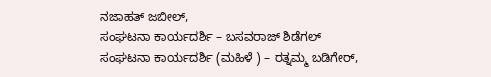ನಜಾಹತ್ ಜಬೀಲ್,
ಸಂಘಟನಾ ಕಾರ್ಯದರ್ಶಿ – ಬಸವರಾಜ್ ಶಿಡೆಗಲ್
ಸಂಘಟನಾ ಕಾರ್ಯದರ್ಶಿ (ಮಹಿಳೆ ) – ರತ್ನಮ್ಮ ಬಡಿಗೇರ್,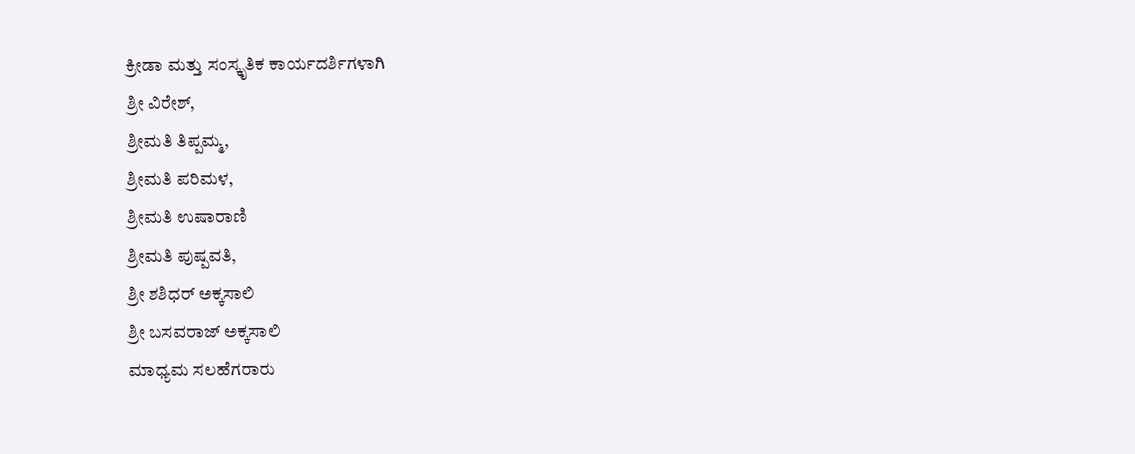ಕ್ರೀಡಾ ಮತ್ತು ಸಂಸ್ಕೃತಿಕ ಕಾರ್ಯದರ್ಶಿಗಳಾಗಿ
ಶ್ರೀ ವಿರೇಶ್,
ಶ್ರೀಮತಿ ತಿಪ್ಪಮ್ಮ,
ಶ್ರೀಮತಿ ಪರಿಮಳ,
ಶ್ರೀಮತಿ ಉಷಾರಾಣಿ
ಶ್ರೀಮತಿ ಪುಷ್ಪವತಿ,
ಶ್ರೀ ಶಶಿಧರ್ ಅಕ್ಕಸಾಲಿ
ಶ್ರೀ ಬಸವರಾಜ್ ಅಕ್ಕಸಾಲಿ
ಮಾಧ್ಯಮ ಸಲಹೆಗರಾರು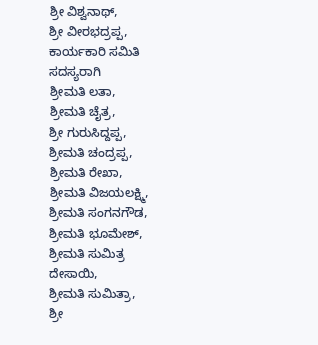ಶ್ರೀ ವಿಶ್ವನಾಥ್,
ಶ್ರೀ ವೀರಭದ್ರಪ್ಪ,
ಕಾರ್ಯಕಾರಿ ಸಮಿತಿ ಸದಸ್ಯರಾಗಿ
ಶ್ರೀಮತಿ ಲತಾ,
ಶ್ರೀಮತಿ ಚೈತ್ರ,
ಶ್ರೀ ಗುರುಸಿದ್ದಪ್ಪ,
ಶ್ರೀಮತಿ ಚಂದ್ರಪ್ಪ,
ಶ್ರೀಮತಿ ರೇಖಾ,
ಶ್ರೀಮತಿ ವಿಜಯಲಕ್ಷ್ಮಿ,
ಶ್ರೀಮತಿ ಸಂಗನಗೌಡ,
ಶ್ರೀಮತಿ ಭೂಮೇಶ್,
ಶ್ರೀಮತಿ ಸುಮಿತ್ರ ದೇಸಾಯಿ,
ಶ್ರೀಮತಿ ಸುಮಿತ್ರಾ,
ಶ್ರೀ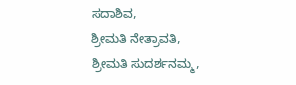ಸದಾಶಿವ,
ಶ್ರೀಮತಿ ನೇತ್ರಾವತಿ,
ಶ್ರೀಮತಿ ಸುದರ್ಶನಮ್ಮ,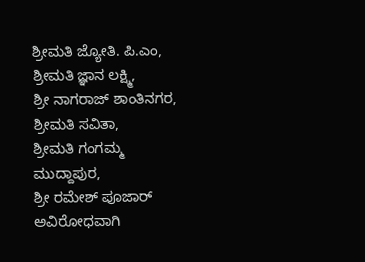ಶ್ರೀಮತಿ ಜ್ಯೋತಿ. ಪಿ.ಎಂ,
ಶ್ರೀಮತಿ ಜ್ಞಾನ ಲಕ್ಷ್ಮಿ,
ಶ್ರೀ ನಾಗರಾಜ್ ಶಾಂತಿನಗರ,
ಶ್ರೀಮತಿ ಸವಿತಾ,
ಶ್ರೀಮತಿ ಗಂಗಮ್ಮ ಮುದ್ದಾಪುರ,
ಶ್ರೀ ರಮೇಶ್ ಪೂಜಾರ್ ಅವಿರೋಧವಾಗಿ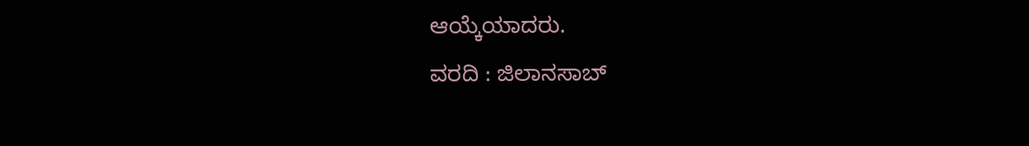ಆಯ್ಕೆಯಾದರು.
ವರದಿ : ಜಿಲಾನಸಾಬ್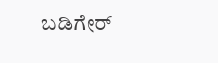ಬಡಿಗೇರ್